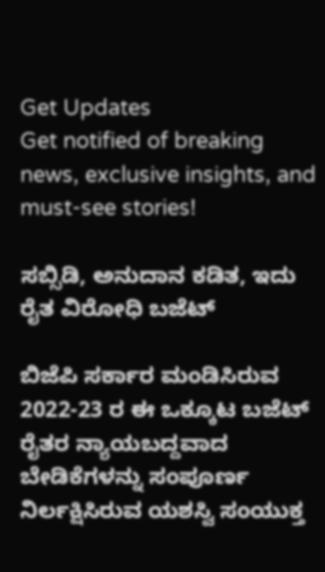Get Updates
Get notified of breaking news, exclusive insights, and must-see stories!

ಸಬ್ಸಿಡಿ, ಅನುದಾನ ಕಡಿತ, ಇದು ರೈತ ವಿರೋಧಿ ಬಜೆಟ್

ಬಿಜೆಪಿ ಸರ್ಕಾರ ಮಂಡಿಸಿರುವ 2022-23 ರ ಈ ಒಕ್ಕೂಟ ಬಜೆಟ್ ರೈತರ ನ್ಯಾಯಬದ್ದವಾದ ಬೇಡಿಕೆಗಳನ್ನು ಸಂಪೂರ್ಣ ನಿರ್ಲಕ್ಷಿಸಿರುವ ಯಶಸ್ವಿ ಸಂಯುಕ್ತ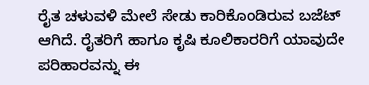ರೈತ ಚಳುವಳಿ ಮೇಲೆ ಸೇಡು ಕಾರಿಕೊಂಡಿರುವ ಬಜೆಟ್ ಆಗಿದೆ. ರೈತರಿಗೆ ಹಾಗೂ ಕೃಷಿ ಕೂಲಿಕಾರರಿಗೆ ಯಾವುದೇ ಪರಿಹಾರವನ್ನು ಈ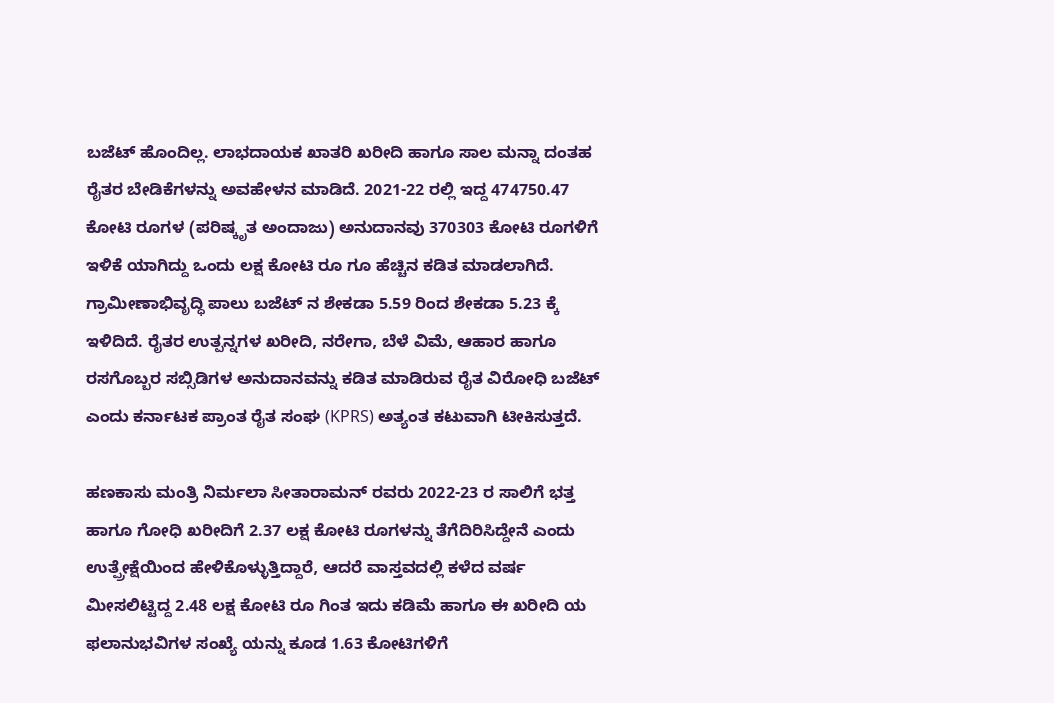ಬಜೆಟ್ ಹೊಂದಿಲ್ಲ. ಲಾಭದಾಯಕ ಖಾತರಿ ಖರೀದಿ ಹಾಗೂ ಸಾಲ ಮನ್ನಾ ದಂತಹ ರೈತರ ಬೇಡಿಕೆಗಳನ್ನು ಅವಹೇಳನ ಮಾಡಿದೆ. 2021-22 ರಲ್ಲಿ ಇದ್ದ 474750.47 ಕೋಟಿ ರೂಗಳ (ಪರಿಷ್ಕೃತ ಅಂದಾಜು) ಅನುದಾನವು 370303 ಕೋಟಿ ರೂಗಳಿಗೆ ಇಳಿಕೆ ಯಾಗಿದ್ದು ಒಂದು ಲಕ್ಷ ಕೋಟಿ ರೂ ಗೂ ಹೆಚ್ಚಿನ ಕಡಿತ ಮಾಡಲಾಗಿದೆ. ಗ್ರಾಮೀಣಾಭಿವೃದ್ಧಿ ಪಾಲು ಬಜೆಟ್ ನ ಶೇಕಡಾ 5.59 ರಿಂದ ಶೇಕಡಾ 5.23 ಕ್ಕೆ ಇಳಿದಿದೆ. ರೈತರ ಉತ್ಪನ್ನಗಳ ಖರೀದಿ, ನರೇಗಾ, ಬೆಳೆ ವಿಮೆ, ಆಹಾರ ಹಾಗೂ ರಸಗೊಬ್ಬರ ಸಬ್ಸಿಡಿಗಳ ಅನುದಾನವನ್ನು ಕಡಿತ ಮಾಡಿರುವ ರೈತ ವಿರೋಧಿ ಬಜೆಟ್ ಎಂದು ಕರ್ನಾಟಕ ಪ್ರಾಂತ ರೈತ ಸಂಘ (KPRS) ಅತ್ಯಂತ ಕಟುವಾಗಿ ಟೀಕಿಸುತ್ತದೆ.

ಹಣಕಾಸು ಮಂತ್ರಿ ನಿರ್ಮಲಾ ಸೀತಾರಾಮನ್ ರವರು 2022-23 ರ ಸಾಲಿಗೆ ಭತ್ತ ಹಾಗೂ ಗೋಧಿ ಖರೀದಿಗೆ 2.37 ಲಕ್ಷ ಕೋಟಿ ರೂಗಳನ್ನು ತೆಗೆದಿರಿಸಿದ್ದೇನೆ ಎಂದು ಉತ್ಪ್ರೇಕ್ಷೆಯಿಂದ ಹೇಳಿಕೊಳ್ಳುತ್ತಿದ್ದಾರೆ, ಆದರೆ ವಾಸ್ತವದಲ್ಲಿ ಕಳೆದ ವರ್ಷ ಮೀಸಲಿಟ್ಟಿದ್ದ 2.48 ಲಕ್ಷ ಕೋಟಿ ರೂ ಗಿಂತ ಇದು ಕಡಿಮೆ ಹಾಗೂ ಈ ಖರೀದಿ ಯ ಫಲಾನುಭವಿಗಳ ಸಂಖ್ಯೆ ಯನ್ನು ಕೂಡ 1.63 ಕೋಟಿಗಳಿಗೆ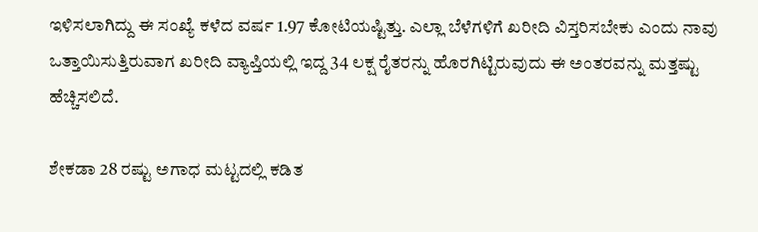ಇಳಿಸಲಾಗಿದ್ದು ಈ ಸಂಖ್ಯೆ ಕಳೆದ ವರ್ಷ 1.97 ಕೋಟಿಯಷ್ಟಿತ್ತು. ಎಲ್ಲಾ ಬೆಳೆಗಳಿಗೆ ಖರೀದಿ ವಿಸ್ತರಿಸಬೇಕು ಎಂದು ನಾವು ಒತ್ತಾಯಿಸುತ್ತಿರುವಾಗ ಖರೀದಿ ವ್ಯಾಪ್ತಿಯಲ್ಲಿ ಇದ್ದ 34 ಲಕ್ಷ ರೈತರನ್ನು ಹೊರಗಿಟ್ಟಿರುವುದು ಈ ಅಂತರವನ್ನು ಮತ್ತಷ್ಟು ಹೆಚ್ಚಿಸಲಿದೆ.

ಶೇಕಡಾ 28 ರಷ್ಟು ಅಗಾಧ ಮಟ್ಟದಲ್ಲಿ ಕಡಿತ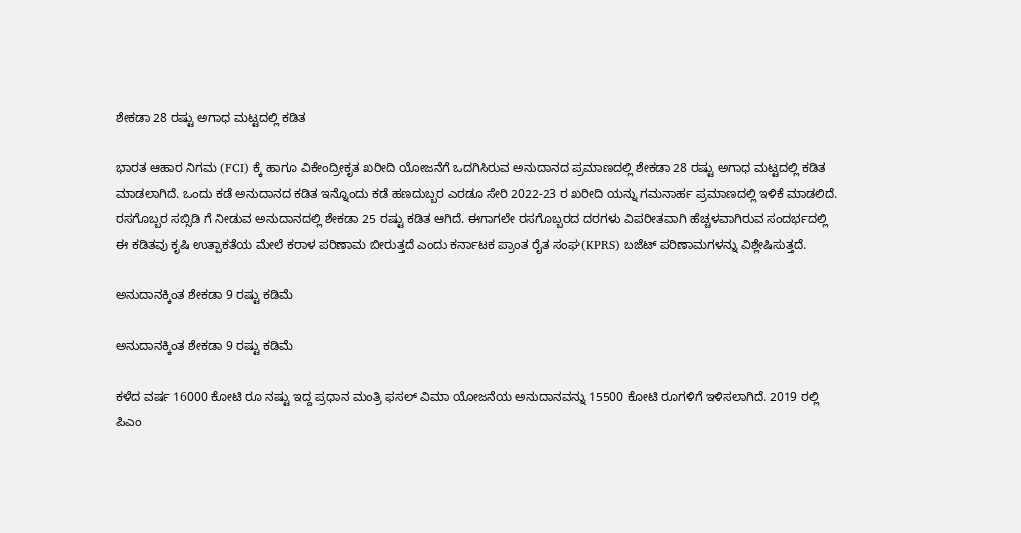ಶೇಕಡಾ 28 ರಷ್ಟು ಅಗಾಧ ಮಟ್ಟದಲ್ಲಿ ಕಡಿತ

ಭಾರತ ಆಹಾರ ನಿಗಮ (FCI) ಕ್ಕೆ ಹಾಗೂ ವಿಕೇಂದ್ರೀಕೃತ ಖರೀದಿ ಯೋಜನೆಗೆ ಒದಗಿಸಿರುವ ಅನುದಾನದ ಪ್ರಮಾಣದಲ್ಲಿ ಶೇಕಡಾ 28 ರಷ್ಟು ಅಗಾಧ ಮಟ್ಟದಲ್ಲಿ ಕಡಿತ ಮಾಡಲಾಗಿದೆ. ಒಂದು ಕಡೆ ಅನುದಾನದ ಕಡಿತ ಇನ್ನೊಂದು ಕಡೆ ಹಣದುಬ್ಬರ ಎರಡೂ ಸೇರಿ 2022-23 ರ ಖರೀದಿ ಯನ್ನು ಗಮನಾರ್ಹ ಪ್ರಮಾಣದಲ್ಲಿ ಇಳಿಕೆ ಮಾಡಲಿದೆ. ರಸಗೊಬ್ಬರ ಸಬ್ಸಿಡಿ ಗೆ ನೀಡುವ ಅನುದಾನದಲ್ಲಿ ಶೇಕಡಾ 25 ರಷ್ಟು ಕಡಿತ ಆಗಿದೆ. ಈಗಾಗಲೇ ರಸಗೊಬ್ಬರದ ದರಗಳು ವಿಪರೀತವಾಗಿ ಹೆಚ್ಚಳವಾಗಿರುವ ಸಂದರ್ಭದಲ್ಲಿ ಈ ಕಡಿತವು ಕೃಷಿ ಉತ್ಪಾಕತೆಯ ಮೇಲೆ ಕರಾಳ ಪರಿಣಾಮ ಬೀರುತ್ತದೆ ಎಂದು ಕರ್ನಾಟಕ ಪ್ರಾಂತ ರೈತ ಸಂಘ(KPRS) ಬಜೆಟ್ ಪರಿಣಾಮಗಳನ್ನು ವಿಶ್ಲೇಷಿಸುತ್ತದೆ.

ಅನುದಾನಕ್ಕಿಂತ ಶೇಕಡಾ 9 ರಷ್ಟು ಕಡಿಮೆ

ಅನುದಾನಕ್ಕಿಂತ ಶೇಕಡಾ 9 ರಷ್ಟು ಕಡಿಮೆ

ಕಳೆದ ವರ್ಷ 16000 ಕೋಟಿ ರೂ ನಷ್ಟು ಇದ್ದ ಪ್ರಧಾನ ಮಂತ್ರಿ ಫಸಲ್ ವಿಮಾ ಯೋಜನೆಯ ಅನುದಾನವನ್ನು 15500 ಕೋಟಿ ರೂಗಳಿಗೆ ಇಳಿಸಲಾಗಿದೆ. 2019 ರಲ್ಲಿ ಪಿಎಂ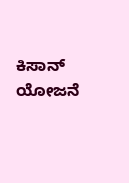ಕಿಸಾನ್ ಯೋಜನೆ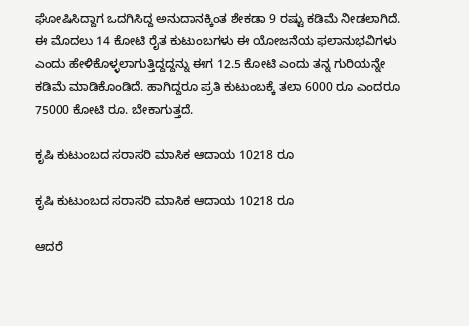ಘೋಷಿಸಿದ್ದಾಗ ಒದಗಿಸಿದ್ದ ಅನುದಾನಕ್ಕಿಂತ ಶೇಕಡಾ 9 ರಷ್ಟು ಕಡಿಮೆ ನೀಡಲಾಗಿದೆ. ಈ ಮೊದಲು 14 ಕೋಟಿ ರೈತ ಕುಟುಂಬಗಳು ಈ ಯೋಜನೆಯ ಫಲಾನುಭವಿಗಳು ಎಂದು ಹೇಳಿಕೊಳ್ಳಲಾಗುತ್ತಿದ್ದದ್ದನ್ನು ಈಗ 12.5 ಕೋಟಿ ಎಂದು ತನ್ನ ಗುರಿಯನ್ನೇ ಕಡಿಮೆ ಮಾಡಿಕೊಂಡಿದೆ. ಹಾಗಿದ್ದರೂ ಪ್ರತಿ ಕುಟುಂಬಕ್ಕೆ ತಲಾ 6000 ರೂ ಎಂದರೂ 75000 ಕೋಟಿ ರೂ. ಬೇಕಾಗುತ್ತದೆ.

ಕೃಷಿ ಕುಟುಂಬದ ಸರಾಸರಿ ಮಾಸಿಕ ಆದಾಯ 10218 ರೂ

ಕೃಷಿ ಕುಟುಂಬದ ಸರಾಸರಿ ಮಾಸಿಕ ಆದಾಯ 10218 ರೂ

ಆದರೆ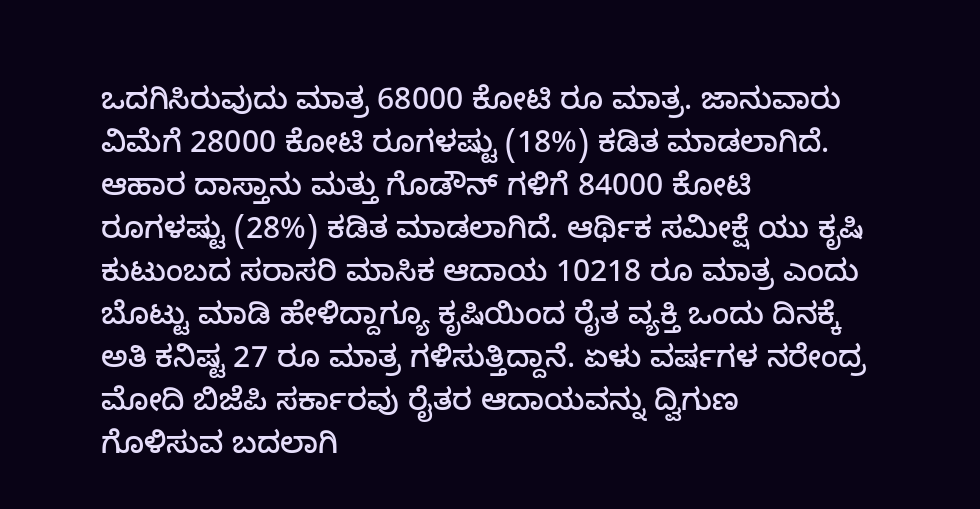ಒದಗಿಸಿರುವುದು ಮಾತ್ರ 68000 ಕೋಟಿ ರೂ ಮಾತ್ರ. ಜಾನುವಾರು ವಿಮೆಗೆ 28000 ಕೋಟಿ ರೂಗಳಷ್ಟು (18%) ಕಡಿತ ಮಾಡಲಾಗಿದೆ. ಆಹಾರ ದಾಸ್ತಾನು ಮತ್ತು ಗೊಡೌನ್ ಗಳಿಗೆ 84000 ಕೋಟಿ ರೂಗಳಷ್ಟು (28%) ಕಡಿತ ಮಾಡಲಾಗಿದೆ. ಆರ್ಥಿಕ ಸಮೀಕ್ಷೆ ಯು ಕೃಷಿ ಕುಟುಂಬದ ಸರಾಸರಿ ಮಾಸಿಕ ಆದಾಯ 10218 ರೂ ಮಾತ್ರ ಎಂದು ಬೊಟ್ಟು ಮಾಡಿ ಹೇಳಿದ್ದಾಗ್ಯೂ ಕೃಷಿಯಿಂದ ರೈತ ವ್ಯಕ್ತಿ ಒಂದು ದಿನಕ್ಕೆ ಅತಿ ಕನಿಷ್ಟ 27 ರೂ ಮಾತ್ರ ಗಳಿಸುತ್ತಿದ್ದಾನೆ. ಏಳು ವರ್ಷಗಳ ನರೇಂದ್ರ ಮೋದಿ ಬಿಜೆಪಿ ಸರ್ಕಾರವು ರೈತರ ಆದಾಯವನ್ನು ದ್ವಿಗುಣ ಗೊಳಿಸುವ ಬದಲಾಗಿ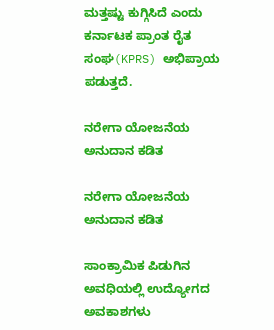ಮತ್ತಷ್ಟು ಕುಗ್ಗಿಸಿದೆ ಎಂದು ಕರ್ನಾಟಕ ಪ್ರಾಂತ ರೈತ ಸಂಘ(KPRS) ಅಭಿಪ್ರಾಯ ಪಡುತ್ತದೆ.

ನರೇಗಾ ಯೋಜನೆಯ ಅನುದಾನ ಕಡಿತ

ನರೇಗಾ ಯೋಜನೆಯ ಅನುದಾನ ಕಡಿತ

ಸಾಂಕ್ರಾಮಿಕ ಪಿಡುಗಿನ ಅವಧಿಯಲ್ಲಿ ಉದ್ಯೋಗದ ಅವಕಾಶಗಳು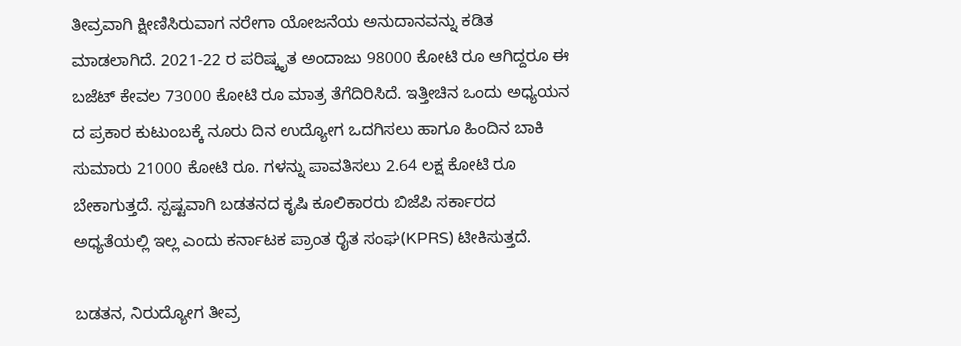ತೀವ್ರವಾಗಿ ಕ್ಷೀಣಿಸಿರುವಾಗ ನರೇಗಾ ಯೋಜನೆಯ ಅನುದಾನವನ್ನು ಕಡಿತ ಮಾಡಲಾಗಿದೆ. 2021-22 ರ ಪರಿಷ್ಕೃತ ಅಂದಾಜು 98000 ಕೋಟಿ ರೂ ಆಗಿದ್ದರೂ ಈ ಬಜೆಟ್ ಕೇವಲ 73000 ಕೋಟಿ ರೂ ಮಾತ್ರ ತೆಗೆದಿರಿಸಿದೆ. ಇತ್ತೀಚಿನ ಒಂದು ಅಧ್ಯಯನ ದ ಪ್ರಕಾರ ಕುಟುಂಬಕ್ಕೆ ನೂರು ದಿನ ಉದ್ಯೋಗ ಒದಗಿಸಲು ಹಾಗೂ ಹಿಂದಿನ ಬಾಕಿ ಸುಮಾರು 21000 ಕೋಟಿ ರೂ. ಗಳನ್ನು ಪಾವತಿಸಲು 2.64 ಲಕ್ಷ ಕೋಟಿ ರೂ ಬೇಕಾಗುತ್ತದೆ. ಸ್ಪಷ್ಟವಾಗಿ ಬಡತನದ ಕೃಷಿ ಕೂಲಿಕಾರರು ಬಿಜೆಪಿ ಸರ್ಕಾರದ ಅಧ್ಯತೆಯಲ್ಲಿ ಇಲ್ಲ ಎಂದು ಕರ್ನಾಟಕ ಪ್ರಾಂತ ರೈತ ಸಂಘ(KPRS) ಟೀಕಿಸುತ್ತದೆ.

ಬಡತನ, ನಿರುದ್ಯೋಗ ತೀವ್ರ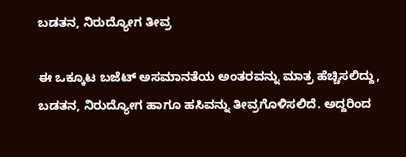ಬಡತನ, ನಿರುದ್ಯೋಗ ತೀವ್ರ

ಈ ಒಕ್ಕೂಟ ಬಜೆಟ್ ಅಸಮಾನತೆಯ ಅಂತರವನ್ನು ಮಾತ್ರ ಹೆಚ್ಚಿಸಲಿದ್ದು, ಬಡತನ, ನಿರುದ್ಯೋಗ ಹಾಗೂ ಹಸಿವನ್ನು ತೀವ್ರಗೊಳಿಸಲಿದೆ. ಅದ್ದರಿಂದ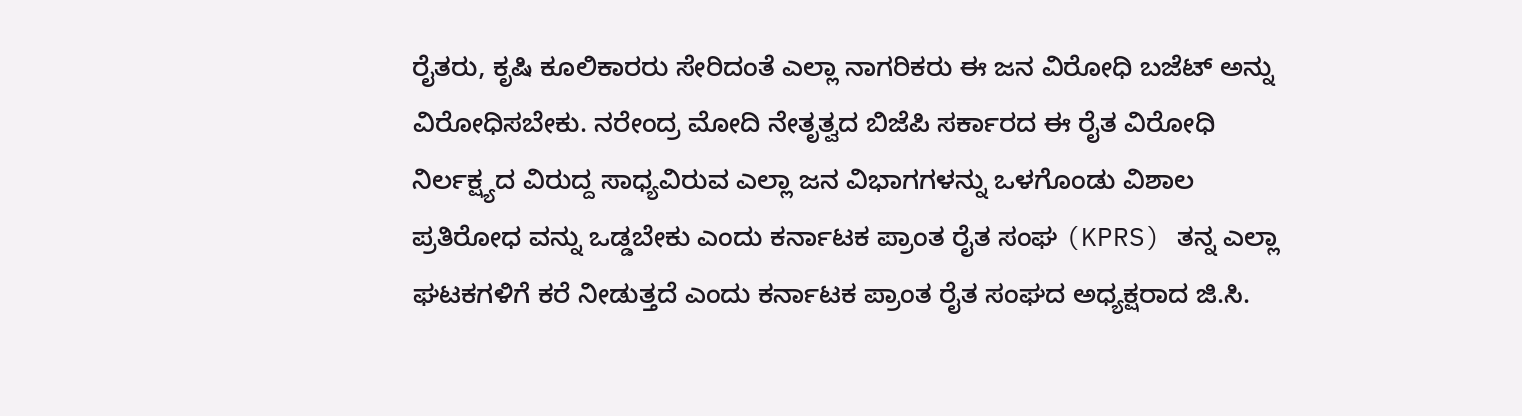ರೈತರು, ಕೃಷಿ ಕೂಲಿಕಾರರು ಸೇರಿದಂತೆ ಎಲ್ಲಾ ನಾಗರಿಕರು ಈ ಜನ ವಿರೋಧಿ ಬಜೆಟ್ ಅನ್ನು ವಿರೋಧಿಸಬೇಕು. ನರೇಂದ್ರ ಮೋದಿ ನೇತೃತ್ವದ ಬಿಜೆಪಿ ಸರ್ಕಾರದ ಈ ರೈತ ವಿರೋಧಿ ನಿರ್ಲಕ್ಷ್ಯದ ವಿರುದ್ದ ಸಾಧ್ಯವಿರುವ ಎಲ್ಲಾ ಜನ ವಿಭಾಗಗಳನ್ನು ಒಳಗೊಂಡು ವಿಶಾಲ ಪ್ರತಿರೋಧ ವನ್ನು ಒಡ್ಡಬೇಕು ಎಂದು ಕರ್ನಾಟಕ ಪ್ರಾಂತ ರೈತ ಸಂಘ (KPRS) ತನ್ನ ಎಲ್ಲಾ ಘಟಕಗಳಿಗೆ ಕರೆ ನೀಡುತ್ತದೆ ಎಂದು ಕರ್ನಾಟಕ ಪ್ರಾಂತ ರೈತ ಸಂಘದ ಅಧ್ಯಕ್ಷರಾದ ಜಿ.ಸಿ.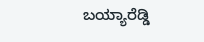ಬಯ್ಯಾರೆಡ್ಡಿ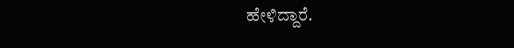ಹೇಳಿದ್ದಾರೆ.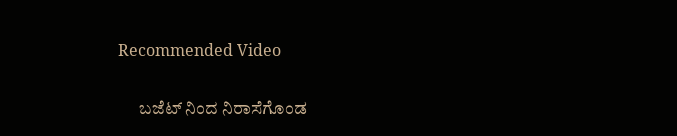Recommended Video

      ಬಜೆಟ್ ನಿಂದ ನಿರಾಸೆಗೊಂಡ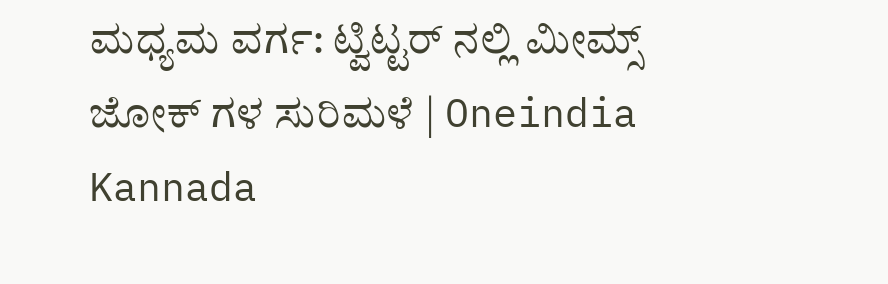ಮಧ್ಯಮ ವರ್ಗ: ಟ್ವಿಟ್ಟರ್ ನಲ್ಲಿ ಮೀಮ್ಸ್ ಜೋಕ್ ಗಳ ಸುರಿಮಳೆ | Oneindia Kannada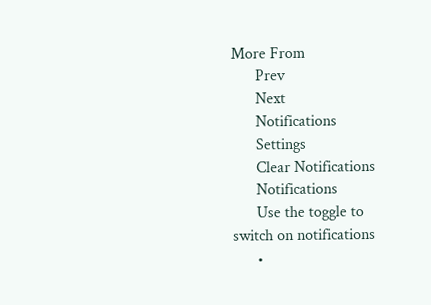More From
      Prev
      Next
      Notifications
      Settings
      Clear Notifications
      Notifications
      Use the toggle to switch on notifications
      •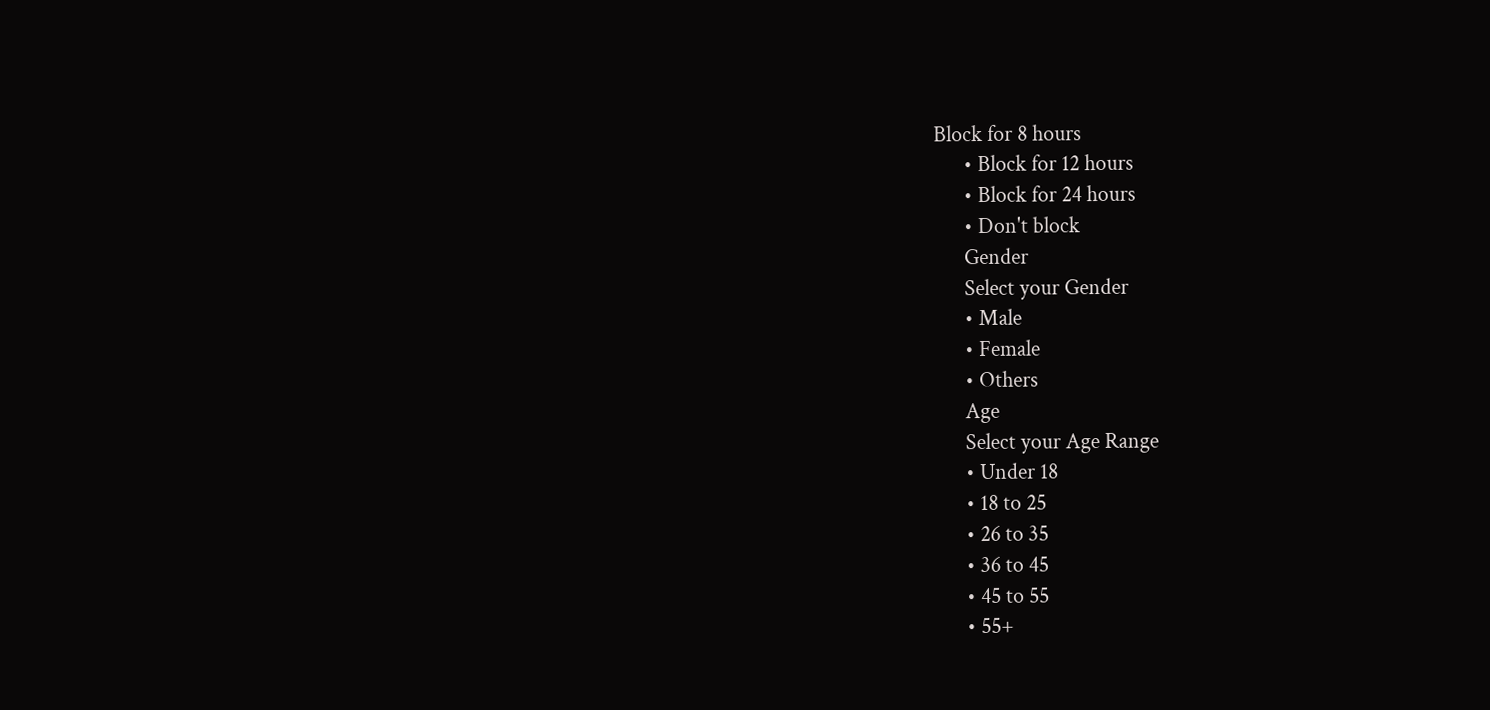Block for 8 hours
      • Block for 12 hours
      • Block for 24 hours
      • Don't block
      Gender
      Select your Gender
      • Male
      • Female
      • Others
      Age
      Select your Age Range
      • Under 18
      • 18 to 25
      • 26 to 35
      • 36 to 45
      • 45 to 55
      • 55+